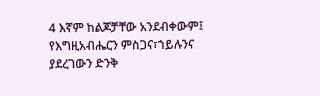4 እኛም ከልጆቻቸው አንደብቀውም፤ የእግዚአብሔርን ምስጋና፣ኀይሉንና ያደረገውን ድንቅ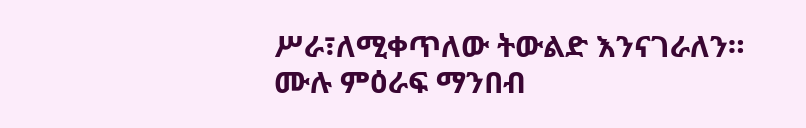ሥራ፣ለሚቀጥለው ትውልድ እንናገራለን።
ሙሉ ምዕራፍ ማንበብ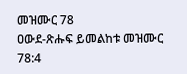መዝሙር 78
ዐውደ-ጽሑፍ ይመልከቱ መዝሙር 78:4